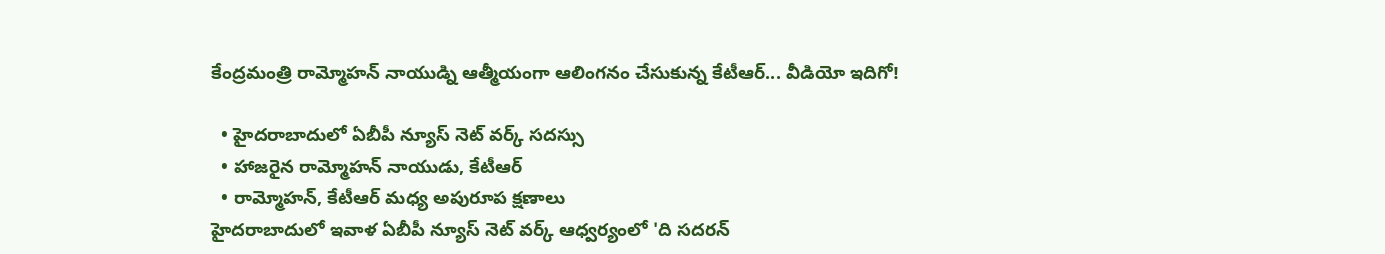కేంద్రమంత్రి రామ్మోహన్ నాయుడ్ని ఆత్మీయంగా ఆలింగనం చేసుకున్న కేటీఆర్... వీడియో ఇదిగో!

  • హైదరాబాదులో ఏబీపీ న్యూస్ నెట్ వర్క్ సదస్సు
  • హాజరైన రామ్మోహన్ నాయుడు, కేటీఆర్
  • రామ్మోహన్, కేటీఆర్ మధ్య అపురూప క్షణాలు
హైదరాబాదులో ఇవాళ ఏబీపీ న్యూస్ నెట్ వర్క్ ఆధ్వర్యంలో 'ది సదరన్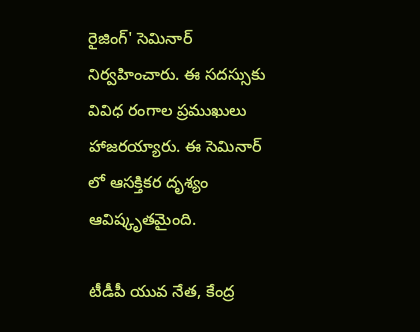రైజింగ్' సెమినార్ నిర్వహించారు. ఈ సదస్సుకు వివిధ రంగాల ప్రముఖులు హాజరయ్యారు. ఈ సెమినార్ లో ఆసక్తికర దృశ్యం ఆవిష్కృతమైంది.

టీడీపీ యువ నేత, కేంద్ర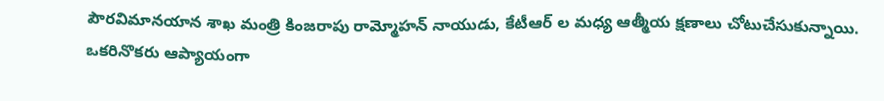పౌరవిమానయాన శాఖ మంత్రి కింజరాపు రామ్మోహన్ నాయుడు, కేటీఆర్ ల మధ్య ఆత్మీయ క్షణాలు చోటుచేసుకున్నాయి. ఒకరినొకరు ఆప్యాయంగా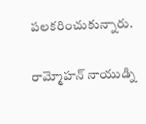పలకరించుకున్నారు.

రామ్మోహన్ నాయుడ్ని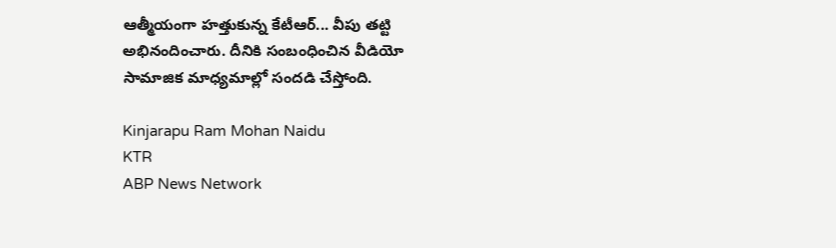ఆత్మీయంగా హత్తుకున్న కేటీఆర్... వీపు తట్టి అభినందించారు. దీనికి సంబంధించిన వీడియో సామాజిక మాధ్యమాల్లో సందడి చేస్తోంది.

Kinjarapu Ram Mohan Naidu
KTR
ABP News Network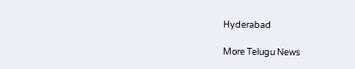Hyderabad

More Telugu News